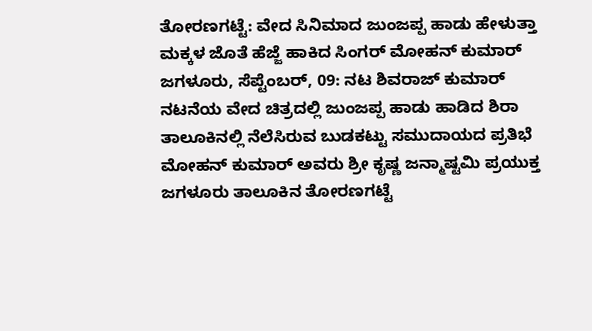ತೋರಣಗಟ್ಟೆ: ವೇದ ಸಿನಿಮಾದ ಜುಂಜಪ್ಪ ಹಾಡು ಹೇಳುತ್ತಾ ಮಕ್ಕಳ ಜೊತೆ ಹೆಜ್ಜೆ ಹಾಕಿದ ಸಿಂಗರ್ ಮೋಹನ್ ಕುಮಾರ್
ಜಗಳೂರು, ಸೆಪ್ಟೆಂಬರ್, 09: ನಟ ಶಿವರಾಜ್ ಕುಮಾರ್ ನಟನೆಯ ವೇದ ಚಿತ್ರದಲ್ಲಿ ಜುಂಜಪ್ಪ ಹಾಡು ಹಾಡಿದ ಶಿರಾ ತಾಲೂಕಿನಲ್ಲಿ ನೆಲೆಸಿರುವ ಬುಡಕಟ್ಟು ಸಮುದಾಯದ ಪ್ರತಿಭೆ ಮೋಹನ್ ಕುಮಾರ್ ಅವರು ಶ್ರೀ ಕೃಷ್ಣ ಜನ್ಮಾಷ್ಟಮಿ ಪ್ರಯುಕ್ತ ಜಗಳೂರು ತಾಲೂಕಿನ ತೋರಣಗಟ್ಟೆ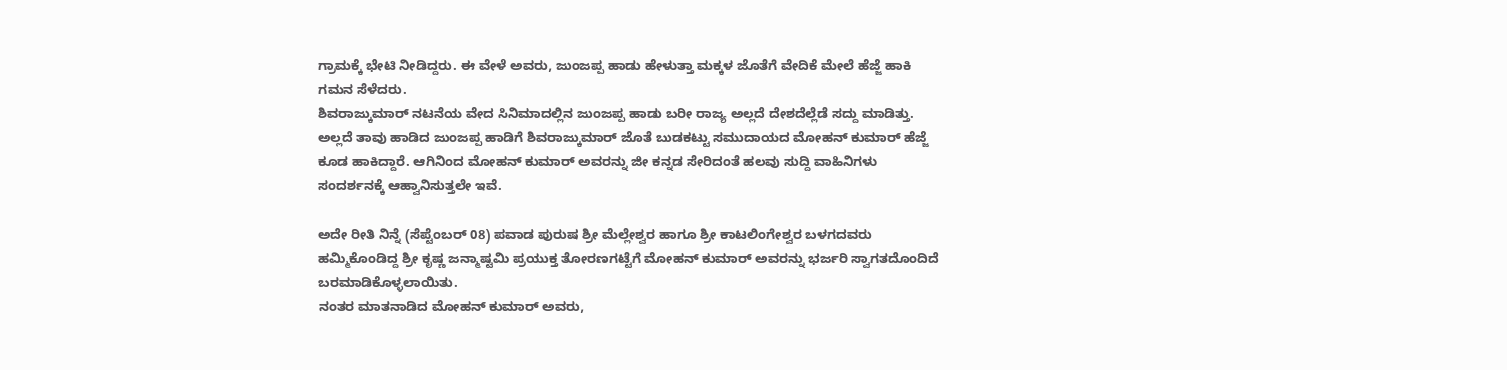ಗ್ರಾಮಕ್ಕೆ ಭೇಟಿ ನೀಡಿದ್ದರು. ಈ ವೇಳೆ ಅವರು, ಜುಂಜಪ್ಪ ಹಾಡು ಹೇಳುತ್ತಾ ಮಕ್ಕಳ ಜೊತೆಗೆ ವೇದಿಕೆ ಮೇಲೆ ಹೆಜ್ಜೆ ಹಾಕಿ ಗಮನ ಸೆಳೆದರು.
ಶಿವರಾಜ್ಕುಮಾರ್ ನಟನೆಯ ವೇದ ಸಿನಿಮಾದಲ್ಲಿನ ಜುಂಜಪ್ಪ ಹಾಡು ಬರೀ ರಾಜ್ಯ ಅಲ್ಲದೆ ದೇಶದೆಲ್ಲೆಡೆ ಸದ್ದು ಮಾಡಿತ್ತು. ಅಲ್ಲದೆ ತಾವು ಹಾಡಿದ ಜುಂಜಪ್ಪ ಹಾಡಿಗೆ ಶಿವರಾಜ್ಕುಮಾರ್ ಜೊತೆ ಬುಡಕಟ್ಟು ಸಮುದಾಯದ ಮೋಹನ್ ಕುಮಾರ್ ಹೆಜ್ಜೆ ಕೂಡ ಹಾಕಿದ್ದಾರೆ. ಆಗಿನಿಂದ ಮೋಹನ್ ಕುಮಾರ್ ಅವರನ್ನು ಜೀ ಕನ್ನಡ ಸೇರಿದಂತೆ ಹಲವು ಸುದ್ದಿ ವಾಹಿನಿಗಳು ಸಂದರ್ಶನಕ್ಕೆ ಆಹ್ವಾನಿಸುತ್ತಲೇ ಇವೆ.

ಅದೇ ರೀತಿ ನಿನ್ನೆ (ಸೆಪ್ಟೆಂಬರ್ 08) ಪವಾಡ ಪುರುಷ ಶ್ರೀ ಮೆಲ್ಲೇಶ್ವರ ಹಾಗೂ ಶ್ರೀ ಕಾಟಲಿಂಗೇಶ್ವರ ಬಳಗದವರು ಹಮ್ಮಿಕೊಂಡಿದ್ದ ಶ್ರೀ ಕೃಷ್ಣ ಜನ್ಮಾಷ್ಟಮಿ ಪ್ರಯುಕ್ತ ತೋರಣಗಟ್ಟೆಗೆ ಮೋಹನ್ ಕುಮಾರ್ ಅವರನ್ನು ಭರ್ಜರಿ ಸ್ವಾಗತದೊಂದಿದೆ ಬರಮಾಡಿಕೊಳ್ಳಲಾಯಿತು.
ನಂತರ ಮಾತನಾಡಿದ ಮೋಹನ್ ಕುಮಾರ್ ಅವರು,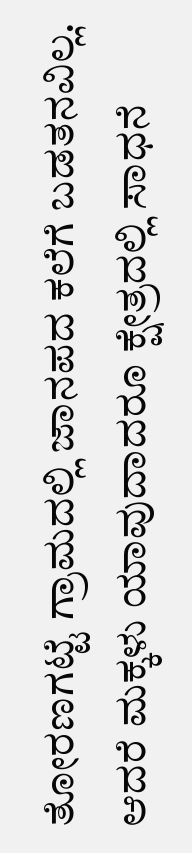ತೋರಣಗಟ್ಟೆ ಗ್ರಾಮದಲ್ಲಿ ಜಾನಪದ ಕಲೆಗೆ ಬಡತನವಿಲ್ಲ. ಆದರೆ ಮಕ್ಕಳು ಯಾವುದಾದರೂ ಕ್ಷೇತ್ರದಲ್ಲಿ ಸಾಧನೆ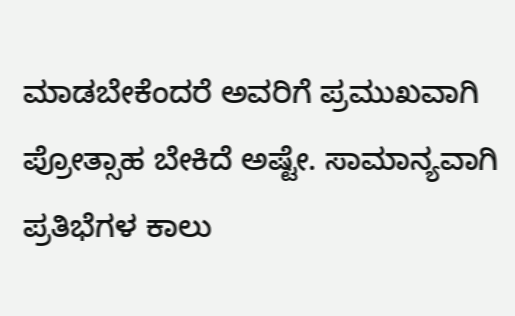ಮಾಡಬೇಕೆಂದರೆ ಅವರಿಗೆ ಪ್ರಮುಖವಾಗಿ ಪ್ರೋತ್ಸಾಹ ಬೇಕಿದೆ ಅಷ್ಟೇ. ಸಾಮಾನ್ಯವಾಗಿ ಪ್ರತಿಭೆಗಳ ಕಾಲು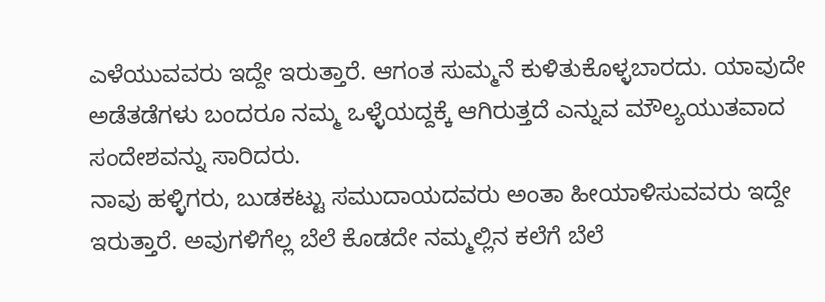ಎಳೆಯುವವರು ಇದ್ದೇ ಇರುತ್ತಾರೆ. ಆಗಂತ ಸುಮ್ಮನೆ ಕುಳಿತುಕೊಳ್ಳಬಾರದು. ಯಾವುದೇ ಅಡೆತಡೆಗಳು ಬಂದರೂ ನಮ್ಮ ಒಳ್ಳೆಯದ್ದಕ್ಕೆ ಆಗಿರುತ್ತದೆ ಎನ್ನುವ ಮೌಲ್ಯಯುತವಾದ ಸಂದೇಶವನ್ನು ಸಾರಿದರು.
ನಾವು ಹಳ್ಳಿಗರು, ಬುಡಕಟ್ಟು ಸಮುದಾಯದವರು ಅಂತಾ ಹೀಯಾಳಿಸುವವರು ಇದ್ದೇ ಇರುತ್ತಾರೆ. ಅವುಗಳಿಗೆಲ್ಲ ಬೆಲೆ ಕೊಡದೇ ನಮ್ಮಲ್ಲಿನ ಕಲೆಗೆ ಬೆಲೆ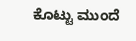ಕೊಟ್ಟು ಮುಂದೆ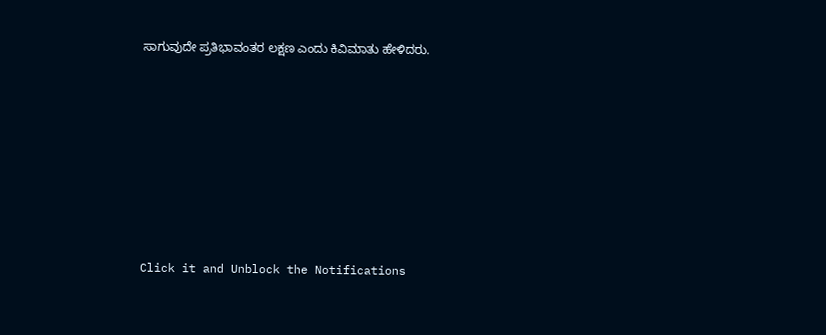ಸಾಗುವುದೇ ಪ್ರತಿಭಾವಂತರ ಲಕ್ಷಣ ಎಂದು ಕಿವಿಮಾತು ಹೇಳಿದರು.












Click it and Unblock the Notifications